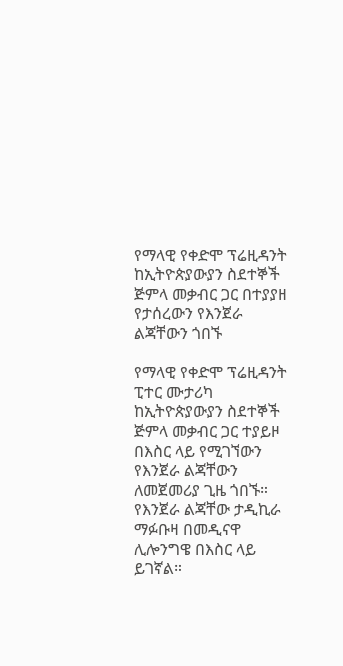የማላዊ የቀድሞ ፕሬዚዳንት ከኢትዮጵያውያን ስደተኞች ጅምላ መቃብር ጋር በተያያዘ የታሰረውን የእንጀራ ልጃቸውን ጎበኙ

የማላዊ የቀድሞ ፕሬዚዳንት ፒተር ሙታሪካ ከኢትዮጵያውያን ስደተኞች ጅምላ መቃብር ጋር ተያይዞ በእስር ላይ የሚገኘውን የእንጀራ ልጃቸውን ለመጀመሪያ ጊዜ ጎበኙ።
የእንጀራ ልጃቸው ታዲኪራ ማፉቡዛ በመዲናዋ ሊሎንግዌ በእስር ላይ ይገኛል።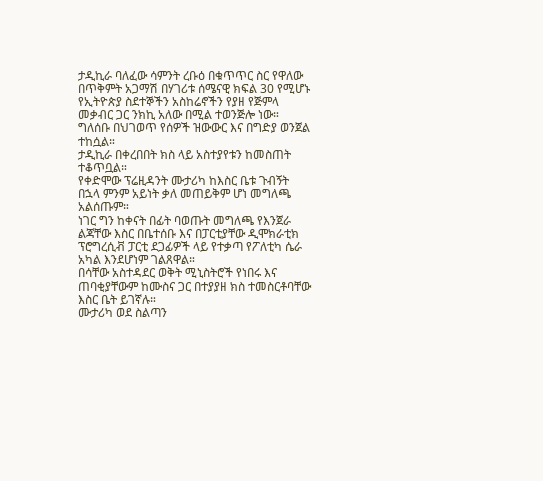ታዲኪራ ባለፈው ሳምንት ረቡዕ በቁጥጥር ስር የዋለው በጥቅምት አጋማሽ በሃገሪቱ ሰሜናዊ ክፍል 30 የሚሆኑ የኢትዮጵያ ስደተኞችን አስከሬኖችን የያዘ የጅምላ መቃብር ጋር ንክኪ አለው በሚል ተወንጅሎ ነው።
ግለሰቡ በህገወጥ የሰዎች ዝውውር እና በግድያ ወንጀል ተከሷል።
ታዲኪራ በቀረበበት ክስ ላይ አስተያየቱን ከመስጠት ተቆጥቧል።
የቀድሞው ፕሬዚዳንት ሙታሪካ ከእስር ቤቱ ጉብኝት በኋላ ምንም አይነት ቃለ መጠይቅም ሆነ መግለጫ አልሰጡም።
ነገር ግን ከቀናት በፊት ባወጡት መግለጫ የእንጀራ ልጃቸው እስር በቤተሰቡ እና በፓርቲያቸው ዲሞክራቲክ ፕሮግረሲቭ ፓርቲ ደጋፊዎች ላይ የተቃጣ የፖለቲካ ሴራ አካል እንደሆነም ገልጸዋል።
በሳቸው አስተዳደር ወቅት ሚኒስትሮች የነበሩ እና ጠባቂያቸውም ከሙስና ጋር በተያያዘ ክስ ተመስርቶባቸው እስር ቤት ይገኛሉ።
ሙታሪካ ወደ ስልጣን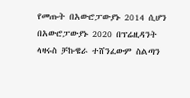የመጡት በአውሮፓውያኑ 2014 ሲሆን በአውሮፓውያኑ 2020 በፕሬዚዳንት ላዛሩስ ቻኩዌራ ተሸንፈውም ስልጣን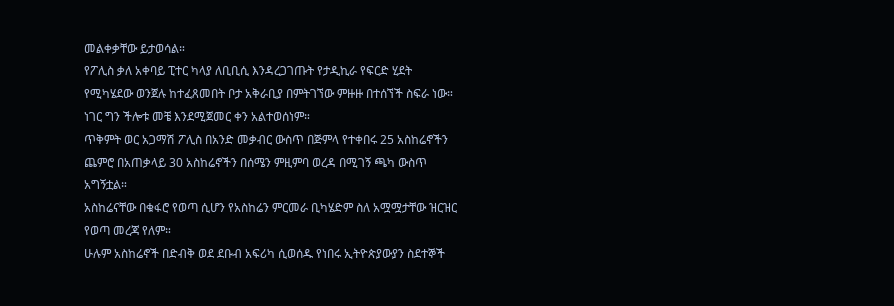መልቀቃቸው ይታወሳል።
የፖሊስ ቃለ አቀባይ ፒተር ካላያ ለቢቢሲ እንዳረጋገጡት የታዲኪራ የፍርድ ሂደት የሚካሄደው ወንጀሉ ከተፈጸመበት ቦታ አቅራቢያ በምትገኘው ምዙዙ በተሰኘች ስፍራ ነው። ነገር ግን ችሎቱ መቼ እንደሚጀመር ቀን አልተወሰነም።
ጥቅምት ወር አጋማሽ ፖሊስ በአንድ መቃብር ውስጥ በጅምላ የተቀበሩ 25 አስከሬኖችን ጨምሮ በአጠቃላይ 30 አስከሬኖችን በሰሜን ምዚምባ ወረዳ በሚገኝ ጫካ ውስጥ አግኝቷል።
አስከሬናቸው በቁፋሮ የወጣ ሲሆን የአስከሬን ምርመራ ቢካሄድም ስለ አሟሟታቸው ዝርዝር የወጣ መረጃ የለም።
ሁሉም አስከሬኖች በድብቅ ወደ ደቡብ አፍሪካ ሲወሰዱ የነበሩ ኢትዮጵያውያን ስደተኞች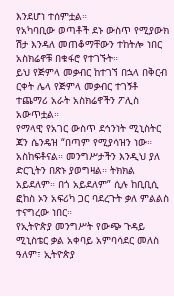እንደሆነ ተሰምቷል።
የአካባቢው ወጣቶች ደኑ ውስጥ የሚያውክ ሽታ እንዳለ መጠቆማቸውን ተከትሎ ነበር አስክሬኖቹ በቁፋሮ የተገኙት።
ይህ የጅምላ መቃብር ከተገኘ በኋላ በቅርብ ርቀት ሌላ የጅምላ መቃብር ተገኝቶ ተጨማሪ አራት አስክሬኖችን ፖሊስ አውጥቷል።
የማላዊ የአገር ውስጥ ደኅንነት ሚኒስትር ጃን ሴንዴዝ “በጣም የሚያሳዝን ነው። አስከፍቶናል። መንግሥታችን እንዲህ ያለ ድርጊትን በጽኑ ያወግዛል። ትክክል አይደለም። በጎ አይደለም” ሲሉ ከቢቢሲ ፎከስ ኦን አፍሪካ ጋር ባደረጉት ቃለ ምልልስ ተናግረው ነበር።
የኢትዮጵያ መንግሥት የውጭ ጉዳይ ሚኒስቴር ቃል አቀባይ አምባሳደር መለስ ዓለም፣ ኢትዮጵያ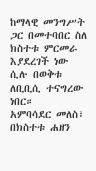ከማላዊ መንግሥት ጋር በመተባበር ስለ ክስተቱ ምርመራ እያደረገች ነው ሲሉ በወቅቱ ለቢቢሲ ተናግረው ነበር።
አምባሳደር መለስ፣ በክስተቱ ሐዘን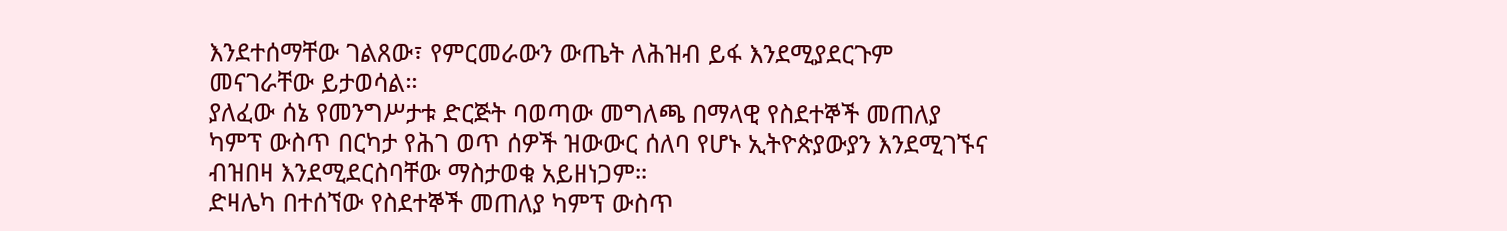እንደተሰማቸው ገልጸው፣ የምርመራውን ውጤት ለሕዝብ ይፋ እንደሚያደርጉም መናገራቸው ይታወሳል።
ያለፈው ሰኔ የመንግሥታቱ ድርጅት ባወጣው መግለጫ በማላዊ የስደተኞች መጠለያ ካምፕ ውስጥ በርካታ የሕገ ወጥ ሰዎች ዝውውር ሰለባ የሆኑ ኢትዮጵያውያን እንደሚገኙና ብዝበዛ እንደሚደርስባቸው ማስታወቁ አይዘነጋም።
ድዛሌካ በተሰኘው የስደተኞች መጠለያ ካምፕ ውስጥ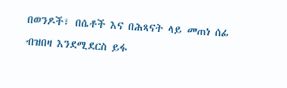በወንዶች፣ በሴቶች እና በሕጻናት ላይ መጠነ ሰፊ ብዝበዛ እንደሚደርስ ይፋ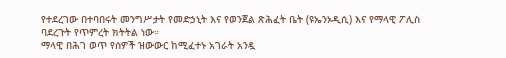የተደረገው በተባበሩት መንግሥታት የመድኃኒት እና የወንጀል ጽሕፈት ቤት (ዩኤንኦዲሲ) እና የማላዊ ፖሊስ ባደረጉት የጥምረት ክትትል ነው።
ማላዊ በሕገ ወጥ የሰዎች ዝውውር ከሚፈተኑ አገራት አንዷ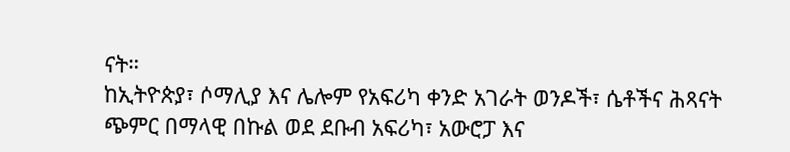ናት።
ከኢትዮጵያ፣ ሶማሊያ እና ሌሎም የአፍሪካ ቀንድ አገራት ወንዶች፣ ሴቶችና ሕጻናት ጭምር በማላዊ በኩል ወደ ደቡብ አፍሪካ፣ አውሮፓ እና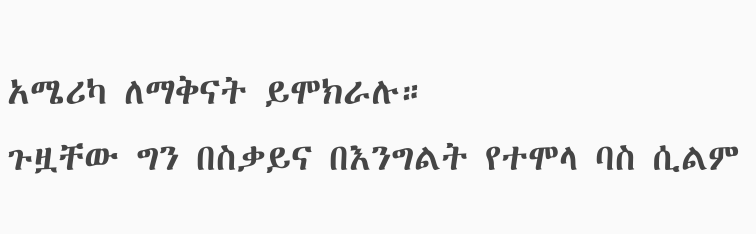አሜሪካ ለማቅናት ይሞክራሉ።
ጉዟቸው ግን በስቃይና በእንግልት የተሞላ ባስ ሲልም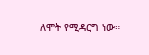ለሞት የሚዳርግ ነው።